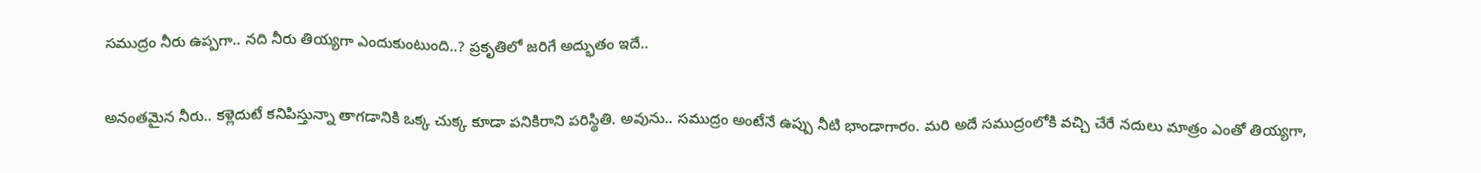సముద్రం నీరు ఉప్పగా.. నది నీరు తియ్యగా ఎందుకుంటుంది..? ప్రకృతిలో జరిగే అద్భుతం ఇదే..

అనంతమైన నీరు.. కళ్లెదుటే కనిపిస్తున్నా తాగడానికి ఒక్క చుక్క కూడా పనికిరాని పరిస్థితి. అవును.. సముద్రం అంటేనే ఉప్పు నీటి భాండాగారం. మరి అదే సముద్రంలోకి వచ్చి చేరే నదులు మాత్రం ఎంతో తియ్యగా,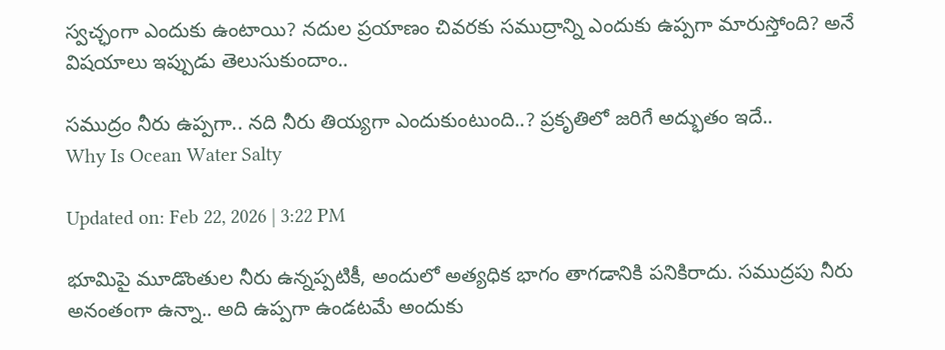స్వచ్ఛంగా ఎందుకు ఉంటాయి? నదుల ప్రయాణం చివరకు సముద్రాన్ని ఎందుకు ఉప్పగా మారుస్తోంది? అనే విషయాలు ఇప్పుడు తెలుసుకుందాం..

సముద్రం నీరు ఉప్పగా.. నది నీరు తియ్యగా ఎందుకుంటుంది..? ప్రకృతిలో జరిగే అద్భుతం ఇదే..
Why Is Ocean Water Salty

Updated on: Feb 22, 2026 | 3:22 PM

భూమిపై మూడొంతుల నీరు ఉన్నప్పటికీ, అందులో అత్యధిక భాగం తాగడానికి పనికిరాదు. సముద్రపు నీరు అనంతంగా ఉన్నా.. అది ఉప్పగా ఉండటమే అందుకు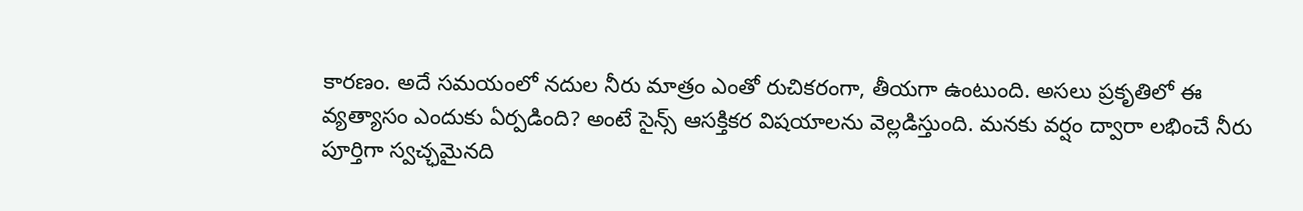కారణం. అదే సమయంలో నదుల నీరు మాత్రం ఎంతో రుచికరంగా, తీయగా ఉంటుంది. అసలు ప్రకృతిలో ఈ వ్యత్యాసం ఎందుకు ఏర్పడింది? అంటే సైన్స్ ఆసక్తికర విషయాలను వెల్లడిస్తుంది. మనకు వర్షం ద్వారా లభించే నీరు పూర్తిగా స్వచ్ఛమైనది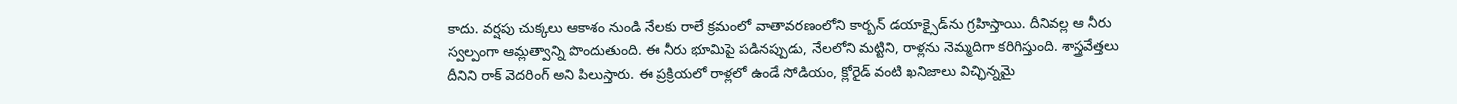కాదు. వర్షపు చుక్కలు ఆకాశం నుండి నేలకు రాలే క్రమంలో వాతావరణంలోని కార్బన్ డయాక్సైడ్‌ను గ్రహిస్తాయి. దీనివల్ల ఆ నీరు స్వల్పంగా ఆమ్లత్వాన్ని పొందుతుంది. ఈ నీరు భూమిపై పడినప్పుడు, నేలలోని మట్టిని, రాళ్లను నెమ్మదిగా కరిగిస్తుంది. శాస్త్రవేత్తలు దీనిని రాక్ వెదరింగ్ అని పిలుస్తారు. ఈ ప్రక్రియలో రాళ్లలో ఉండే సోడియం, క్లోరైడ్ వంటి ఖనిజాలు విచ్ఛిన్నమై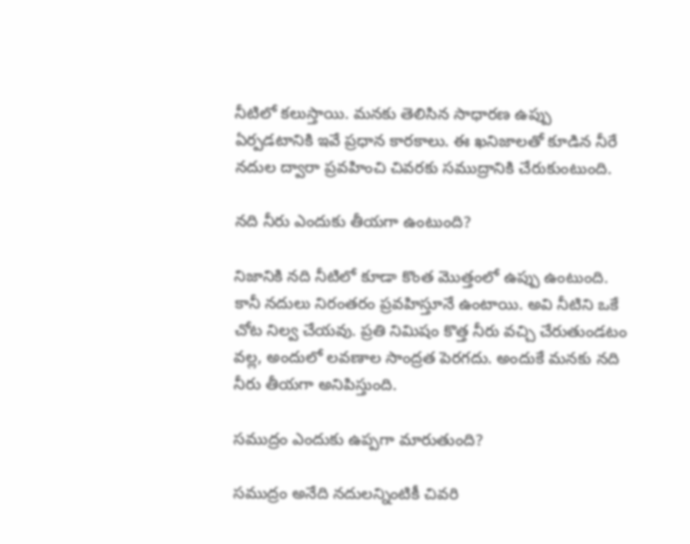నీటిలో కలుస్తాయి. మనకు తెలిసిన సాధారణ ఉప్పు ఏర్పడటానికి ఇవే ప్రధాన కారకాలు. ఈ ఖనిజాలతో కూడిన నీరే నదుల ద్వారా ప్రవహించి చివరకు సముద్రానికి చేరుకుంటుంది.

నది నీరు ఎందుకు తీయగా ఉంటుంది?

నిజానికి నది నీటిలో కూడా కొంత మొత్తంలో ఉప్పు ఉంటుంది. కానీ నదులు నిరంతరం ప్రవహిస్తూనే ఉంటాయి. అవి నీటిని ఒకే చోట నిల్వ చేయవు. ప్రతి నిమిషం కొత్త నీరు వచ్చి చేరుతుండటం వల్ల, అందులో లవణాల సాంద్రత పెరగదు. అందుకే మనకు నది నీరు తీయగా అనిపిస్తుంది.

సముద్రం ఎందుకు ఉప్పగా మారుతుంది?

సముద్రం అనేది నదులన్నింటికీ చివరి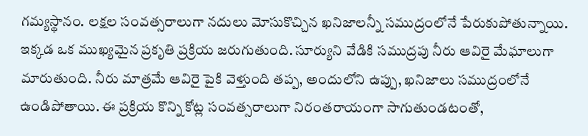గమ్యస్థానం. లక్షల సంవత్సరాలుగా నదులు మోసుకొచ్చిన ఖనిజాలన్నీ సముద్రంలోనే పేరుకుపోతున్నాయి. ఇక్కడ ఒక ముఖ్యమైన ప్రకృతి ప్రక్రియ జరుగుతుంది. సూర్యుని వేడికి సముద్రపు నీరు ఆవిరై మేఘాలుగా మారుతుంది. నీరు మాత్రమే ఆవిరై పైకి వెళ్తుంది తప్ప, అందులోని ఉప్పు, ఖనిజాలు సముద్రంలోనే ఉండిపోతాయి. ఈ ప్రక్రియ కొన్ని కోట్ల సంవత్సరాలుగా నిరంతరాయంగా సాగుతుండటంతో,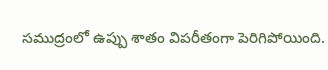సముద్రంలో ఉప్పు శాతం విపరీతంగా పెరిగిపోయింది.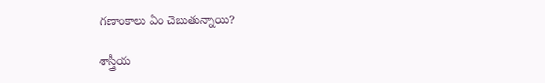గణాంకాలు ఏం చెబుతున్నాయి?

శాస్త్రీయ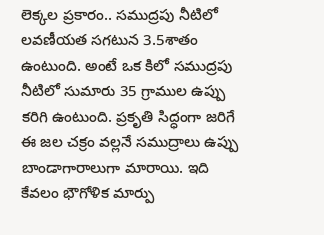లెక్కల ప్రకారం.. సముద్రపు నీటిలో లవణీయత సగటున 3.5శాతం ఉంటుంది. అంటే ఒక కిలో సముద్రపు నీటిలో సుమారు 35 గ్రాముల ఉప్పు కరిగి ఉంటుంది. ప్రకృతి సిద్ధంగా జరిగే ఈ జల చక్రం వల్లనే సముద్రాలు ఉప్పు బాండాగారాలుగా మారాయి. ఇది కేవలం భౌగోళిక మార్పు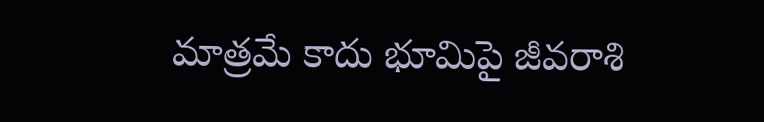మాత్రమే కాదు భూమిపై జీవరాశి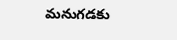మనుగడకు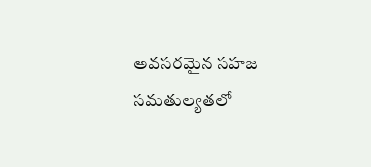అవసరమైన సహజ సమతుల్యతలో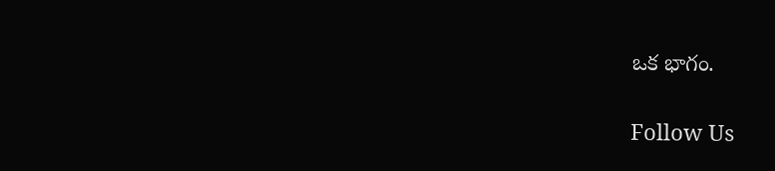ఒక భాగం.

Follow Us